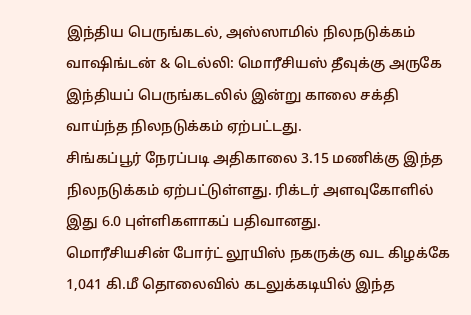இந்திய பெருங்கடல், அஸ்ஸாமில் நிலநடுக்கம்
வாஷிங்டன் & டெல்லி: மொரீசியஸ் தீவுக்கு அருகே இந்தியப் பெருங்கடலில் இன்று காலை சக்தி வாய்ந்த நிலநடுக்கம் ஏற்பட்டது.
சிங்கப்பூர் நேரப்படி அதிகாலை 3.15 மணிக்கு இந்த நிலநடுக்கம் ஏற்பட்டுள்ளது. ரிக்டர் அளவுகோளில் இது 6.0 புள்ளிகளாகப் பதிவானது.
மொரீசியசின் போர்ட் லூயிஸ் நகருக்கு வட கிழக்கே 1,041 கி.மீ தொலைவில் கடலுக்கடியில் இந்த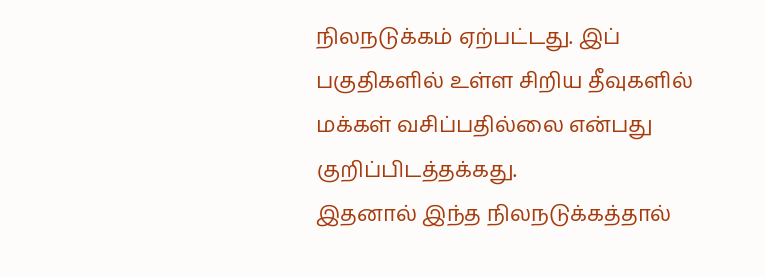நிலநடுக்கம் ஏற்பட்டது. இப் பகுதிகளில் உள்ள சிறிய தீவுகளில் மக்கள் வசிப்பதில்லை என்பது குறிப்பிடத்தக்கது.
இதனால் இந்த நிலநடுக்கத்தால்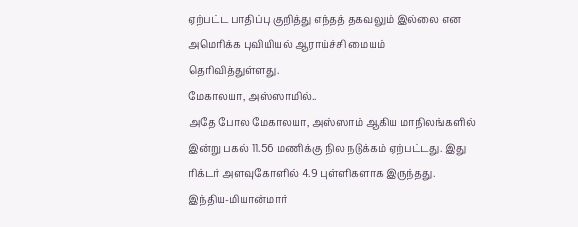ஏற்பட்ட பாதிப்பு குறித்து எந்தத் தகவலும் இல்லை என அமெரிக்க புவியியல் ஆராய்ச்சி மையம் தெரிவித்துள்ளது.
மேகாலயா, அஸ்ஸாமில்..
அதே போல மேகாலயா, அஸ்ஸாம் ஆகிய மாநிலங்களில் இன்று பகல் 11.56 மணிக்கு நில நடுக்கம் ஏற்பட்டது. இது ரிக்டர் அளவுகோளில் 4.9 புள்ளிகளாக இருந்தது.
இந்திய-மியான்மார்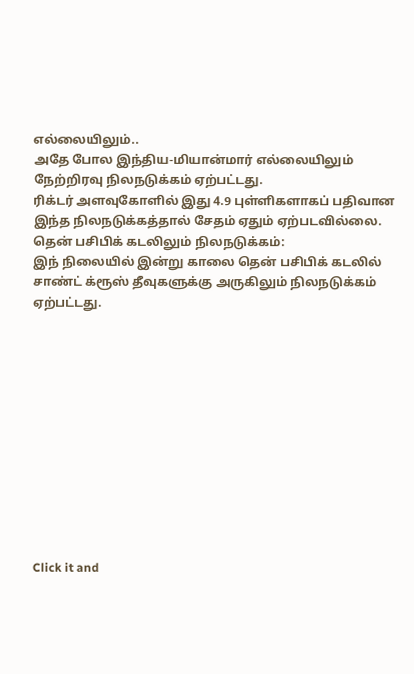எல்லையிலும்..
அதே போல இந்திய-மியான்மார் எல்லையிலும் நேற்றிரவு நிலநடுக்கம் ஏற்பட்டது.
ரிக்டர் அளவுகோளில் இது 4.9 புள்ளிகளாகப் பதிவான இந்த நிலநடுக்கத்தால் சேதம் ஏதும் ஏற்படவில்லை.
தென் பசிபிக் கடலிலும் நிலநடுக்கம்:
இந் நிலையில் இன்று காலை தென் பசிபிக் கடலில் சாண்ட் க்ரூஸ் தீவுகளுக்கு அருகிலும் நிலநடுக்கம் ஏற்பட்டது.












Click it and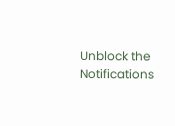Unblock the Notifications